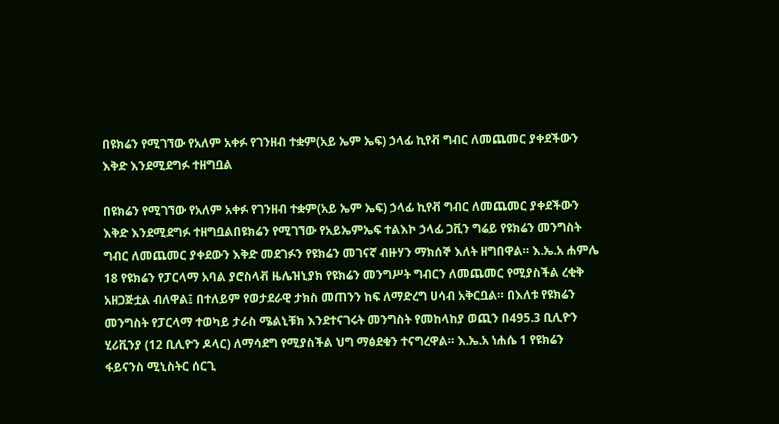በዩክሬን የሚገኘው የአለም አቀፉ የገንዘብ ተቋም(አይ ኤም ኤፍ) ኃላፊ ኪየቭ ግብር ለመጨመር ያቀደችውን እቅድ እንደሚደግፉ ተዘግቧል

በዩክሬን የሚገኘው የአለም አቀፉ የገንዘብ ተቋም(አይ ኤም ኤፍ) ኃላፊ ኪየቭ ግብር ለመጨመር ያቀደችውን እቅድ እንደሚደግፉ ተዘግቧልበዩክሬን የሚገኘው የአይኤምኤፍ ተልእኮ ኃላፊ ጋቪን ግሬይ የዩክሬን መንግስት ግብር ለመጨመር ያቀደውን እቅድ መደገፉን የዩክሬን መገናኛ ብዙሃን ማክሰኞ እለት ዘግበዋል። እ.ኤ.አ ሐምሌ 18 የዩክሬን የፓርላማ አባል ያሮስላቭ ዜሌዝኒያክ የዩክሬን መንግሥት ግብርን ለመጨመር የሚያስችል ረቂቅ አዘጋጅቷል ብለዋል፤ በተለይም የወታደራዊ ታክስ መጠንን ከፍ ለማድረግ ሀሳብ አቅርቧል። በእለቱ የዩክሬን መንግስት የፓርላማ ተወካይ ታራስ ሜልኒቹክ እንደተናገሩት መንግስት የመከላከያ ወጪን በ495.3 ቢሊዮን ሂሪቪንያ (12 ቢሊዮን ዶላር) ለማሳደግ የሚያስችል ህግ ማፅደቁን ተናግረዋል። እ.ኤ.አ ነሐሴ 1 የዩክሬን ፋይናንስ ሚኒስትር ሰርጊ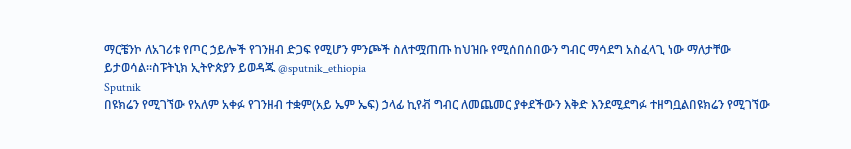ማርቼንኮ ለአገሪቱ የጦር ኃይሎች የገንዘብ ድጋፍ የሚሆን ምንጮች ስለተሟጠጡ ከህዝቡ የሚሰበሰበውን ግብር ማሳደግ አስፈላጊ ነው ማለታቸው ይታወሳል።ስፑትኒክ ኢትዮጵያን ይወዳጁ @sputnik_ethiopia
Sputnik
በዩክሬን የሚገኘው የአለም አቀፉ የገንዘብ ተቋም(አይ ኤም ኤፍ) ኃላፊ ኪየቭ ግብር ለመጨመር ያቀደችውን እቅድ እንደሚደግፉ ተዘግቧልበዩክሬን የሚገኘው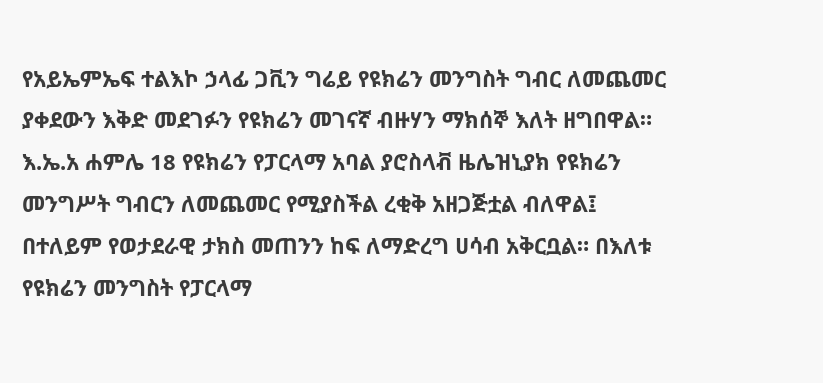የአይኤምኤፍ ተልእኮ ኃላፊ ጋቪን ግሬይ የዩክሬን መንግስት ግብር ለመጨመር ያቀደውን እቅድ መደገፉን የዩክሬን መገናኛ ብዙሃን ማክሰኞ እለት ዘግበዋል። እ.ኤ.አ ሐምሌ 18 የዩክሬን የፓርላማ አባል ያሮስላቭ ዜሌዝኒያክ የዩክሬን መንግሥት ግብርን ለመጨመር የሚያስችል ረቂቅ አዘጋጅቷል ብለዋል፤ በተለይም የወታደራዊ ታክስ መጠንን ከፍ ለማድረግ ሀሳብ አቅርቧል። በእለቱ የዩክሬን መንግስት የፓርላማ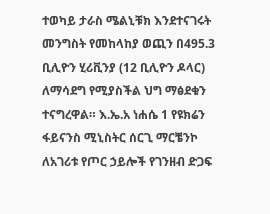ተወካይ ታራስ ሜልኒቹክ እንደተናገሩት መንግስት የመከላከያ ወጪን በ495.3 ቢሊዮን ሂሪቪንያ (12 ቢሊዮን ዶላር) ለማሳደግ የሚያስችል ህግ ማፅደቁን ተናግረዋል። እ.ኤ.አ ነሐሴ 1 የዩክሬን ፋይናንስ ሚኒስትር ሰርጊ ማርቼንኮ ለአገሪቱ የጦር ኃይሎች የገንዘብ ድጋፍ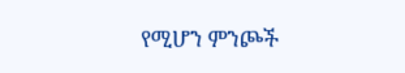የሚሆን ምንጮች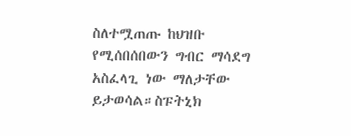ስለተሟጠጡ ከህዝቡ የሚሰበሰበውን ግብር ማሳደግ አስፈላጊ ነው ማለታቸው ይታወሳል።ስፑትኒክ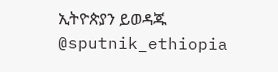ኢትዮጵያን ይወዳጁ @sputnik_ethiopia